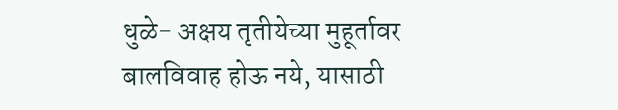धुळे- अक्षय तृतीयेच्या मुहूर्तावर बालविवाह होऊ नये, यासाठी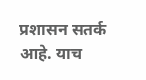प्रशासन सतर्क आहे. याच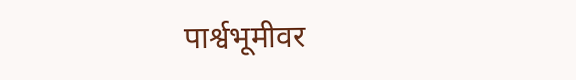पार्श्वभूमीवर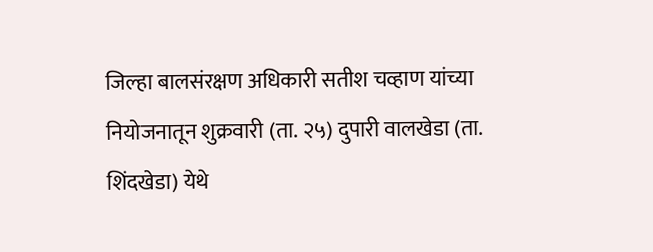जिल्हा बालसंरक्षण अधिकारी सतीश चव्हाण यांच्या नियोजनातून शुक्रवारी (ता. २५) दुपारी वालखेडा (ता. शिंदखेडा) येथे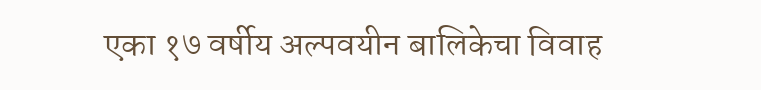एका १७ वर्षीय अल्पवयीन बालिकेचा विवाह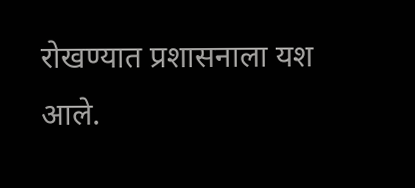रोखण्यात प्रशासनाला यश आले.